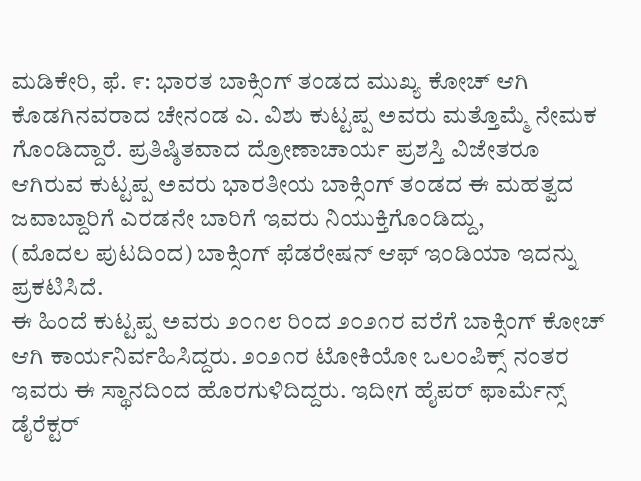ಮಡಿಕೇರಿ, ಫೆ. ೯: ಭಾರತ ಬಾಕ್ಸಿಂಗ್ ತಂಡದ ಮುಖ್ಯ ಕೋಚ್ ಆಗಿ ಕೊಡಗಿನವರಾದ ಚೇನಂಡ ಎ. ವಿಶು ಕುಟ್ಟಪ್ಪ ಅವರು ಮತ್ತೊಮ್ಮೆ ನೇಮಕ ಗೊಂಡಿದ್ದಾರೆ. ಪ್ರತಿಷ್ಠಿತವಾದ ದ್ರೋಣಾಚಾರ್ಯ ಪ್ರಶಸ್ತಿ ವಿಜೇತರೂ ಆಗಿರುವ ಕುಟ್ಟಪ್ಪ ಅವರು ಭಾರತೀಯ ಬಾಕ್ಸಿಂಗ್ ತಂಡದ ಈ ಮಹತ್ವದ ಜವಾಬ್ದಾರಿಗೆ ಎರಡನೇ ಬಾರಿಗೆ ಇವರು ನಿಯುಕ್ತಿಗೊಂಡಿದ್ದು,
(ಮೊದಲ ಪುಟದಿಂದ) ಬಾಕ್ಸಿಂಗ್ ಫೆಡರೇಷನ್ ಆಫ್ ಇಂಡಿಯಾ ಇದನ್ನು ಪ್ರಕಟಿಸಿದೆ.
ಈ ಹಿಂದೆ ಕುಟ್ಟಪ್ಪ ಅವರು ೨೦೧೮ ರಿಂದ ೨೦೨೧ರ ವರೆಗೆ ಬಾಕ್ಸಿಂಗ್ ಕೋಚ್ ಆಗಿ ಕಾರ್ಯನಿರ್ವಹಿಸಿದ್ದರು. ೨೦೨೧ರ ಟೋಕಿಯೋ ಒಲಂಪಿಕ್ಸ್ ನಂತರ ಇವರು ಈ ಸ್ಥಾನದಿಂದ ಹೊರಗುಳಿದಿದ್ದರು. ಇದೀಗ ಹೈಪರ್ ಫಾರ್ಮೆನ್ಸ್ ಡೈರೆಕ್ಟರ್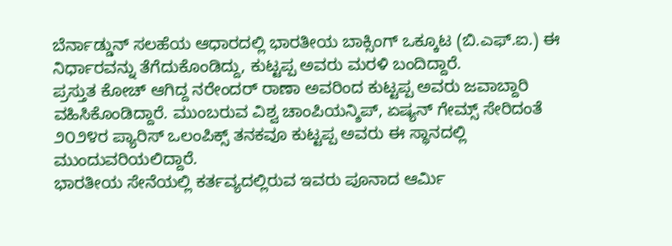ಬೆರ್ನಾಡ್ಡುನ್ ಸಲಹೆಯ ಆಧಾರದಲ್ಲಿ ಭಾರತೀಯ ಬಾಕ್ಸಿಂಗ್ ಒಕ್ಕೂಟ (ಬಿ.ಎಫ್.ಐ.) ಈ ನಿರ್ಧಾರವನ್ನು ತೆಗೆದುಕೊಂಡಿದ್ದು, ಕುಟ್ಟಪ್ಪ ಅವರು ಮರಳಿ ಬಂದಿದ್ದಾರೆ.
ಪ್ರಸ್ತುತ ಕೋಚ್ ಆಗಿದ್ದ ನರೇಂದರ್ ರಾಣಾ ಅವರಿಂದ ಕುಟ್ಟಪ್ಪ ಅವರು ಜವಾಬ್ದಾರಿ ವಹಿಸಿಕೊಂಡಿದ್ದಾರೆ. ಮುಂಬರುವ ವಿಶ್ವ ಚಾಂಪಿಯನ್ಶಿಪ್, ಏಷ್ಯನ್ ಗೇಮ್ಸ್ ಸೇರಿದಂತೆ ೨೦೨೪ರ ಪ್ಯಾರಿಸ್ ಒಲಂಪಿಕ್ಸ್ ತನಕವೂ ಕುಟ್ಟಪ್ಪ ಅವರು ಈ ಸ್ಥಾನದಲ್ಲಿ ಮುಂದುವರಿಯಲಿದ್ದಾರೆ.
ಭಾರತೀಯ ಸೇನೆಯಲ್ಲಿ ಕರ್ತವ್ಯದಲ್ಲಿರುವ ಇವರು ಪೂನಾದ ಆರ್ಮಿ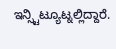ಇನ್ಸ್ಟಿಟ್ಯೂಟ್ನಲ್ಲಿದ್ದಾರೆ.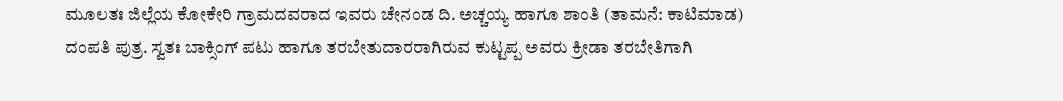ಮೂಲತಃ ಜಿಲ್ಲೆಯ ಕೋಕೇರಿ ಗ್ರಾಮದವರಾದ ಇವರು ಚೇನಂಡ ದಿ. ಅಚ್ಚಯ್ಯ ಹಾಗೂ ಶಾಂತಿ (ತಾಮನೆ: ಕಾಟಿಮಾಡ) ದಂಪತಿ ಪುತ್ರ. ಸ್ವತಃ ಬಾಕ್ಸಿಂಗ್ ಪಟು ಹಾಗೂ ತರಬೇತುದಾರರಾಗಿರುವ ಕುಟ್ಟಪ್ಪ ಅವರು ಕ್ರೀಡಾ ತರಬೇತಿಗಾಗಿ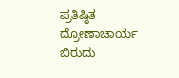ಪ್ರತಿಷ್ಠಿತ ದ್ರೋಣಾಚಾರ್ಯ ಬಿರುದು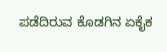ಪಡೆದಿರುವ ಕೊಡಗಿನ ಏಕೈಕ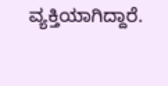ವ್ಯಕ್ತಿಯಾಗಿದ್ದಾರೆ.